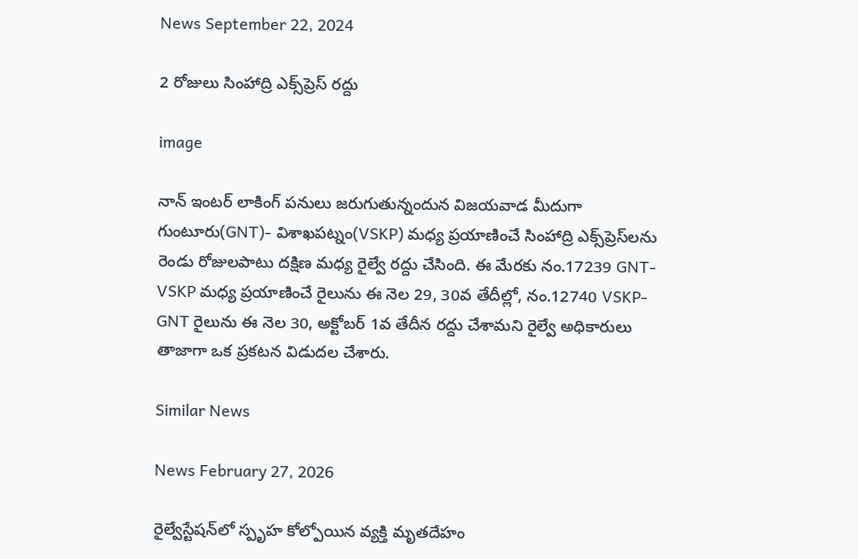News September 22, 2024

2 రోజులు సింహాద్రి ఎక్స్‌ప్రెస్‌ రద్దు

image

నాన్ ఇంటర్ లాకింగ్ పనులు జరుగుతున్నందున విజయవాడ మీదుగా గుంటూరు(GNT)- విశాఖపట్నం(VSKP) మధ్య ప్రయాణించే సింహాద్రి ఎక్స్‌ప్రెస్‌లను రెండు రోజులపాటు దక్షిణ మధ్య రైల్వే రద్దు చేసింది. ఈ మేరకు నం.17239 GNT-VSKP మధ్య ప్రయాణించే రైలును ఈ నెల 29, 30వ తేదీల్లో, నం.12740 VSKP-GNT రైలును ఈ నెల 30, అక్టోబర్ 1వ తేదీన రద్దు చేశామని రైల్వే అధికారులు తాజాగా ఒక ప్రకటన విడుదల చేశారు.

Similar News

News February 27, 2026

రైల్వేస్టేషన్‌లో స్పృహ కోల్పోయిన వ్యక్తి మృతదేహం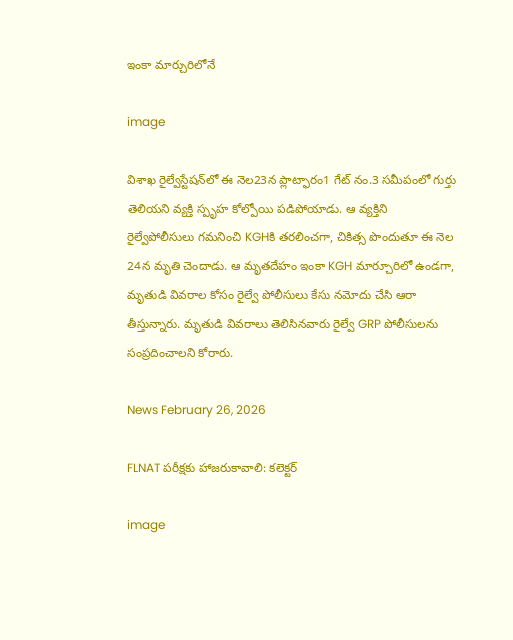ఇంకా మార్చురిలోనే

image

విశాఖ రైల్వేస్టేషన్‌లో ఈ నెల23న ప్లాట్ఫారం1 గేట్ నం.3 సమీపంలో గుర్తు తెలియని వ్యక్తి స్పృహ కోల్పోయి పడిపోయాడు. ఆ వ్యక్తిని రైల్వేపోలీసులు గమనించి KGHకి తరలించగా, చికిత్స పొందుతూ ఈ నెల 24న మృతి చెందాడు. ఆ మృతదేహం ఇంకా KGH మార్చూరిలో ఉండగా, మృతుడి వివరాల కోసం రైల్వే పోలీసులు కేసు నమోదు చేసి ఆరా తీస్తున్నారు. మృతుడి వివరాలు తెలిసినవారు రైల్వే GRP పోలీసులను సంప్రదించాలని కోరారు.

News February 26, 2026

FLNAT పరీక్షకు హాజరుకావాలి: కలెక్టర్

image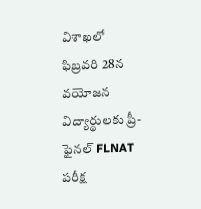విశాఖలో ఫిబ్రవరి 28న వయోజన విద్యార్థులకు ప్రీ-ఫైనల్ FLNAT పరీక్ష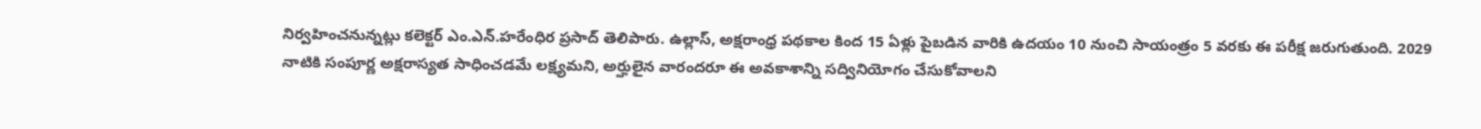నిర్వహించనున్నట్లు కలెక్టర్ ఎం.ఎన్.హరేంధిర ప్రసాద్ తెలిపారు. ఉల్లాస్, అక్షరాంధ్ర పథకాల కింద 15 ఏళ్లు పైబడిన వారికి ఉదయం 10 నుంచి సాయంత్రం 5 వరకు ఈ పరీక్ష జరుగుతుంది. 2029 నాటికి సంపూర్ణ అక్షరాస్యత సాధించడమే లక్ష్యమని, అర్హులైన వారందరూ ఈ అవకాశాన్ని సద్వినియోగం చేసుకోవాలని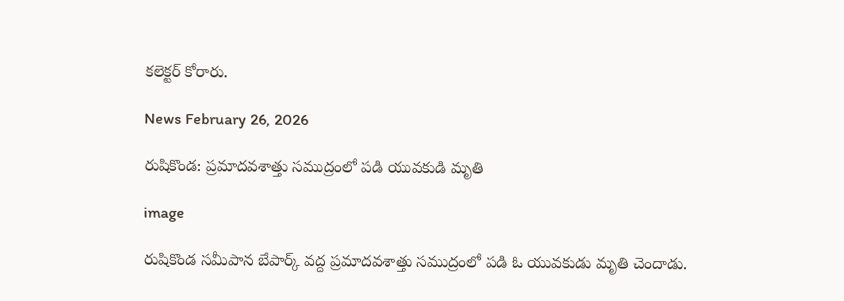కలెక్టర్ కోరారు.

News February 26, 2026

రుషికొండ: ప్రమాదవశాత్తు సముద్రంలో పడి యువకుడి మృతి

image

రుషికొండ సమీపాన బేపార్క్ వద్ద ప్రమాదవశాత్తు సముద్రంలో పడి ఓ యువకుడు మృతి చెందాడు.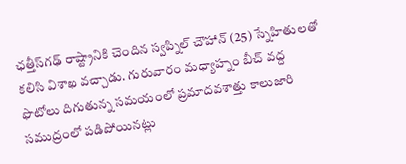ఛత్తీస్‌గఢ్ రాష్ట్రానికి చెందిన స్వప్నిల్ చౌహాన్ (25) స్నేహితులతో కలిసి విశాఖ వచ్చాడు. గురువారం మధ్యాహ్నం బీచ్ వద్ద ఫొటోలు దిగుతున్న సమయంలో ప్రమాదవశాత్తు కాలుజారి సముద్రంలో పడిపోయినట్లు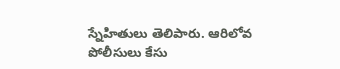స్నేహితులు తెలిపారు. ఆరిలోవ పోలీసులు కేసు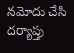నమోదు చేసి దర్యాప్తు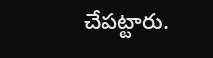చేపట్టారు.